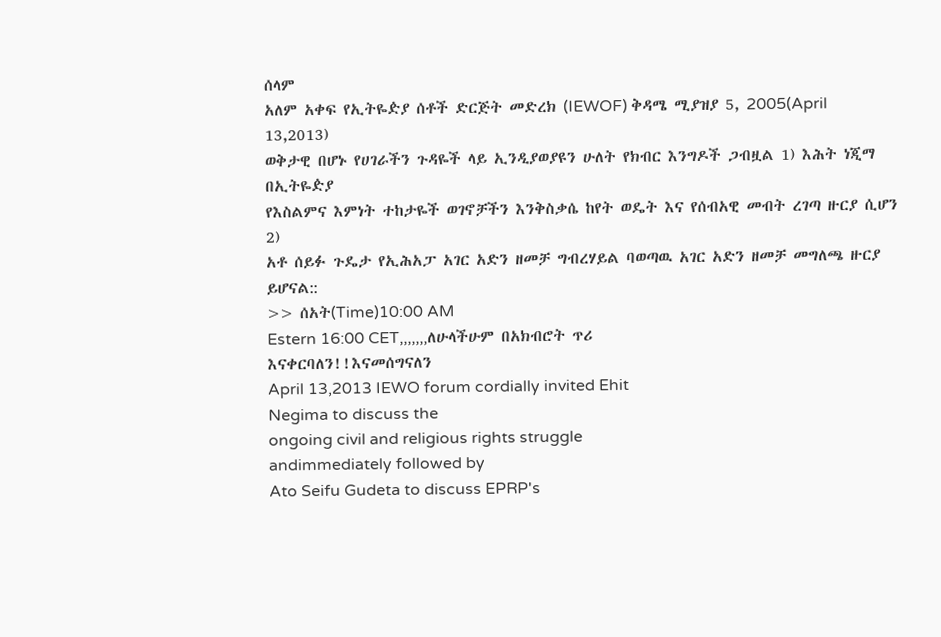ሰላም
አለም አቀፍ የኢትዬዽያ ሰቶች ድርጅት መድረክ (IEWOF) ቅዳሜ ሚያዝያ 5, 2005(April
13,2013)
ወቅታዊ በሆኑ የሀገራችን ጉዳዬች ላይ ኢንዲያወያዩን ሁለት የክብር እንግዶች ጋብዟል 1) እሕት ነጂማ በኢትዬዽያ
የእስልምና እምነት ተከታዬች ወገኖቻችን እንቅስቃሴ ከየት ወዴት እና የሰብአዊ መብት ረገጣ ዙርያ ሲሆን 2)
አቶ ሰይፉ ጉዴታ የኢሕአፓ አገር አድን ዘመቻ ግብረሃይል ባወጣዉ አገር አድን ዘመቻ መግለጫ ዙርያ ይሆናል::
>> ሰአት(Time)10:00 AM
Estern 16:00 CET,,,,,,,ለሁላችሁም በአክብሮት ጥሪ
እናቀርባለን!!እናመሰግናለን
April 13,2013 IEWO forum cordially invited Ehit
Negima to discuss the
ongoing civil and religious rights struggle
andimmediately followed by
Ato Seifu Gudeta to discuss EPRP's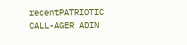recentPATRIOTIC
CALL-AGER ADIN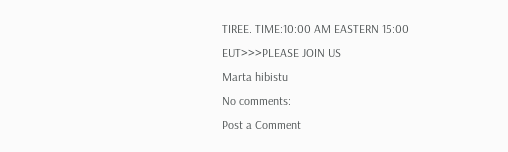TIREE. TIME:10:00 AM EASTERN 15:00
EUT>>>PLEASE JOIN US
Marta hibistu
No comments:
Post a Comment